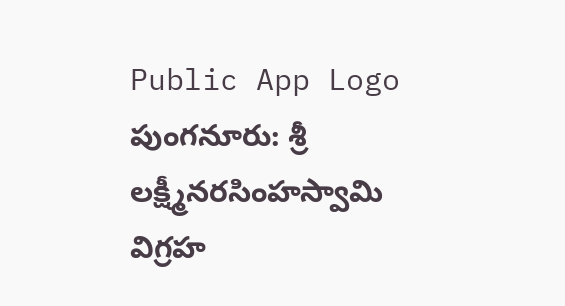Public App Logo
పుంగనూరు: శ్రీ లక్ష్మీనరసింహస్వామి విగ్రహ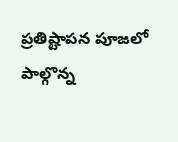ప్రతిష్టాపన పూజలో పాల్గొన్న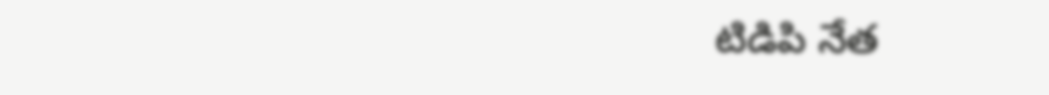టిడిపి నేత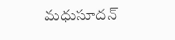మధుసూదన్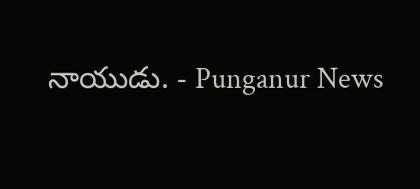నాయుడు. - Punganur News